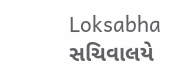Loksabha સચિવાલયે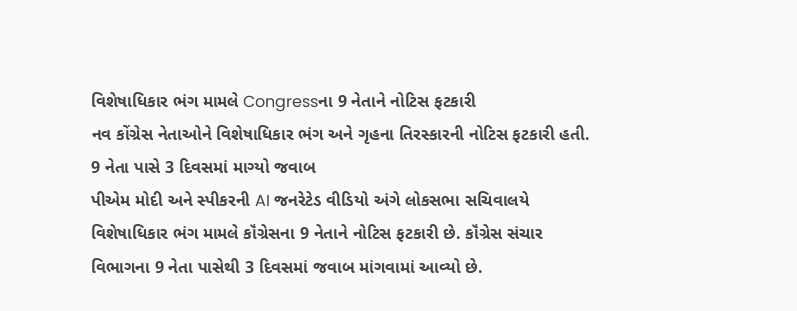વિશેષાધિકાર ભંગ મામલે Congressના 9 નેતાને નોટિસ ફટકારી
નવ કોંગ્રેસ નેતાઓને વિશેષાધિકાર ભંગ અને ગૃહના તિરસ્કારની નોટિસ ફટકારી હતી.
9 નેતા પાસે 3 દિવસમાં માગ્યો જવાબ
પીએમ મોદી અને સ્પીકરની AI જનરેટેડ વીડિયો અંગે લોકસભા સચિવાલયે વિશેષાધિકાર ભંગ મામલે કૉંગ્રેસના 9 નેતાને નોટિસ ફટકારી છે. કૉંગ્રેસ સંચાર વિભાગના 9 નેતા પાસેથી 3 દિવસમાં જવાબ માંગવામાં આવ્યો છે.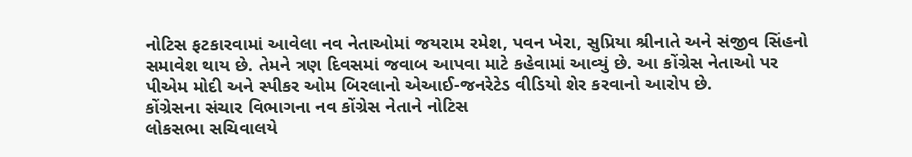નોટિસ ફટકારવામાં આવેલા નવ નેતાઓમાં જયરામ રમેશ, પવન ખેરા, સુપ્રિયા શ્રીનાતે અને સંજીવ સિંહનો સમાવેશ થાય છે. તેમને ત્રણ દિવસમાં જવાબ આપવા માટે કહેવામાં આવ્યું છે. આ કોંગ્રેસ નેતાઓ પર પીએમ મોદી અને સ્પીકર ઓમ બિરલાનો એઆઈ-જનરેટેડ વીડિયો શેર કરવાનો આરોપ છે.
કોંગ્રેસના સંચાર વિભાગના નવ કોંગ્રેસ નેતાને નોટિસ
લોકસભા સચિવાલયે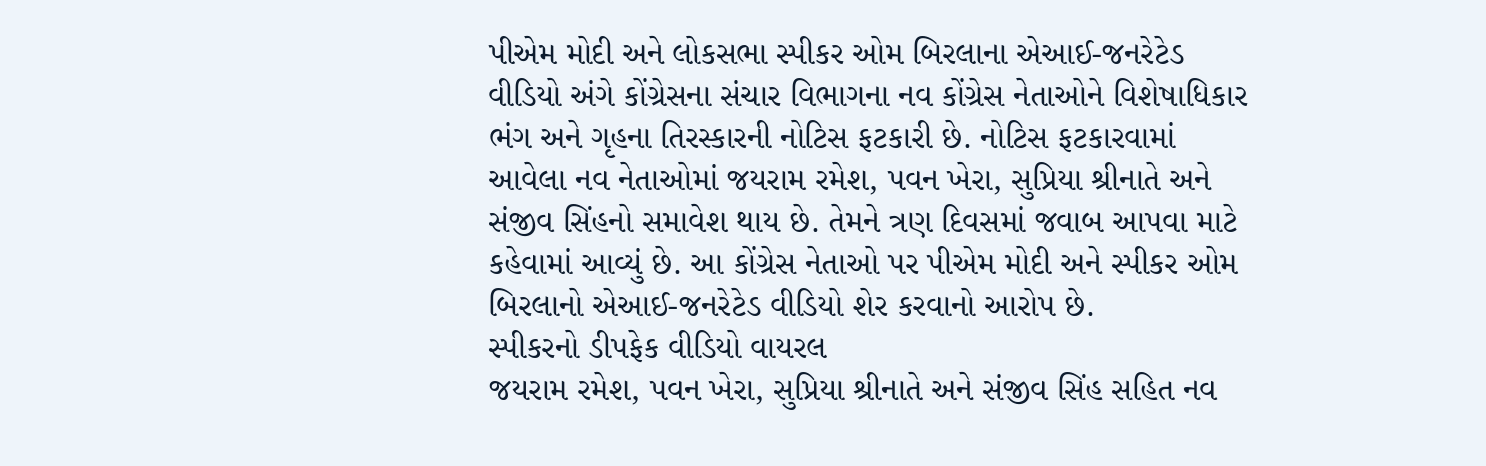પીએમ મોદી અને લોકસભા સ્પીકર ઓમ બિરલાના એઆઈ-જનરેટેડ વીડિયો અંગે કોંગ્રેસના સંચાર વિભાગના નવ કોંગ્રેસ નેતાઓને વિશેષાધિકાર ભંગ અને ગૃહના તિરસ્કારની નોટિસ ફટકારી છે. નોટિસ ફટકારવામાં આવેલા નવ નેતાઓમાં જયરામ રમેશ, પવન ખેરા, સુપ્રિયા શ્રીનાતે અને સંજીવ સિંહનો સમાવેશ થાય છે. તેમને ત્રણ દિવસમાં જવાબ આપવા માટે કહેવામાં આવ્યું છે. આ કોંગ્રેસ નેતાઓ પર પીએમ મોદી અને સ્પીકર ઓમ બિરલાનો એઆઈ-જનરેટેડ વીડિયો શેર કરવાનો આરોપ છે.
સ્પીકરનો ડીપફેક વીડિયો વાયરલ
જયરામ રમેશ, પવન ખેરા, સુપ્રિયા શ્રીનાતે અને સંજીવ સિંહ સહિત નવ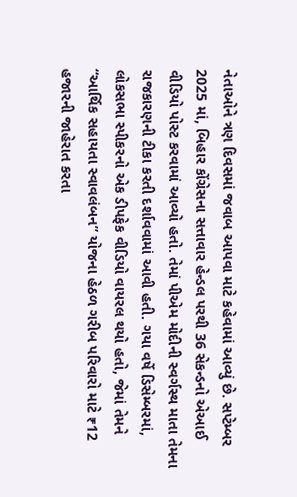નેતાઓને ત્રણ દિવસમાં જવાબ આપવા માટે કહેવામાં આવ્યું છે. સપ્ટેમ્બર 2025 માં, બિહાર કોંગ્રેસના સત્તાવાર હેન્ડલ પરથી 36 સેકન્ડનો એઆઈ વીડિયો પોસ્ટ કરવામાં આવ્યો હતો. તેમાં પીએમ મોદીની સ્વર્ગસ્થ માતા તેમના રાજકારણની ટીકા કરતી દર્શાવવામાં આવી હતી. ગયા વર્ષે ડિસેમ્બરમાં, લોકસભા સ્પીકરનો એક ડીપફેક વીડિયો વાયરલ થયો હતો, જેમાં તેમને “આર્થિક સહાયતા સ્વાવલંબન” યોજના હેઠળ ગરીબ પરિવારો માટે ₹12 હજારની જાહેરાત કરતા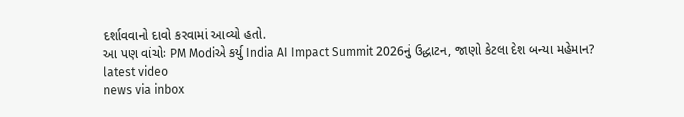દર્શાવવાનો દાવો કરવામાં આવ્યો હતો.
આ પણ વાંચોઃ PM Modiએ કર્યુ India AI Impact Summit 2026નું ઉદ્ધાટન, જાણો કેટલા દેશ બન્યા મહેમાન?
latest video
news via inbox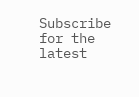Subscribe for the latest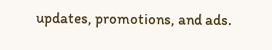updates, promotions, and ads.